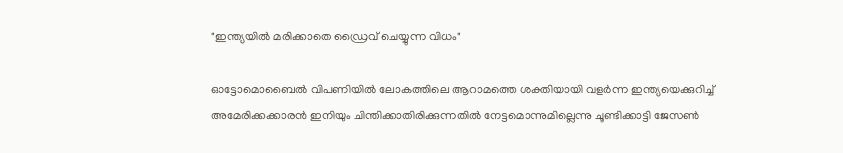"ഇന്ത്യയില്‍ മരിക്കാതെ ഡ്രൈവ് ചെയ്യുന്ന വിധം"

ഓട്ടോമൊബൈല്‍ വിപണിയില്‍ ലോകത്തിലെ ആറാമത്തെ ശക്തിയായി വളര്‍ന്ന ഇന്ത്യയെക്കുറിച്ച് അമേരിക്കക്കാരന്‍ ഇനിയും ചിന്തിക്കാതിരിക്കുന്നതില്‍ നേട്ടമൊന്നുമില്ലെന്നു ചൂണ്ടിക്കാട്ടി ജേസണ്‍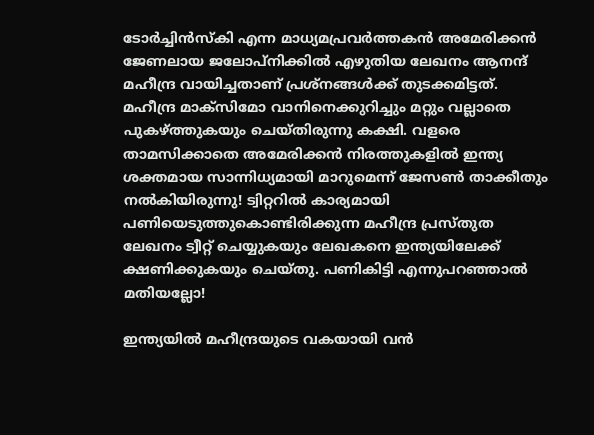ടോര്‍ച്ചിന്‍സ്കി എന്ന മാധ്യമപ്രവര്‍ത്തകന്‍ അമേരിക്കന്‍ ജേണലായ ജലോപ്‍നിക്കില്‍ എഴുതിയ ലേഖനം ആനന്ദ് മഹീന്ദ്ര വായിച്ചതാണ് പ്രശ്നങ്ങള്‍ക്ക് തുടക്കമിട്ടത്. മഹീന്ദ്ര മാക്സിമോ വാനിനെക്കുറിച്ചും മറ്റും വല്ലാതെ പുകഴ്ത്തുകയും ചെയ്തിരുന്നു കക്ഷി. വളരെ താമസിക്കാതെ അമേരിക്കന്‍ നിരത്തുകളില്‍ ഇന്ത്യ ശക്തമായ സാന്നിധ്യമായി മാറുമെന്ന് ജേസണ്‍ താക്കീതും നല്‍കിയിരുന്നു! ട്വിറ്ററില്‍ കാര്യമായി പണിയെടുത്തുകൊണ്ടിരിക്കുന്ന മഹീന്ദ്ര പ്രസ്തുത ലേഖനം ട്വീറ്റ് ചെയ്യുകയും ലേഖകനെ ഇന്ത്യയിലേക്ക് ക്ഷണിക്കുകയും ചെയ്തു. പണികിട്ടി എന്നുപറഞ്ഞാല്‍ മതിയല്ലോ!

ഇന്ത്യയില്‍ മഹീന്ദ്രയുടെ വകയായി വന്‍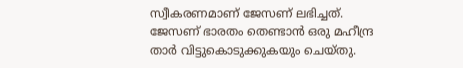സ്വീകരണമാണ് ജേസണ് ലഭിച്ചത്. ജേസണ് ഭാരതം തെണ്ടാന്‍ ഒരു മഹീന്ദ്ര താര്‍ വിട്ടുകൊടുക്കുകയും ചെയ്തു.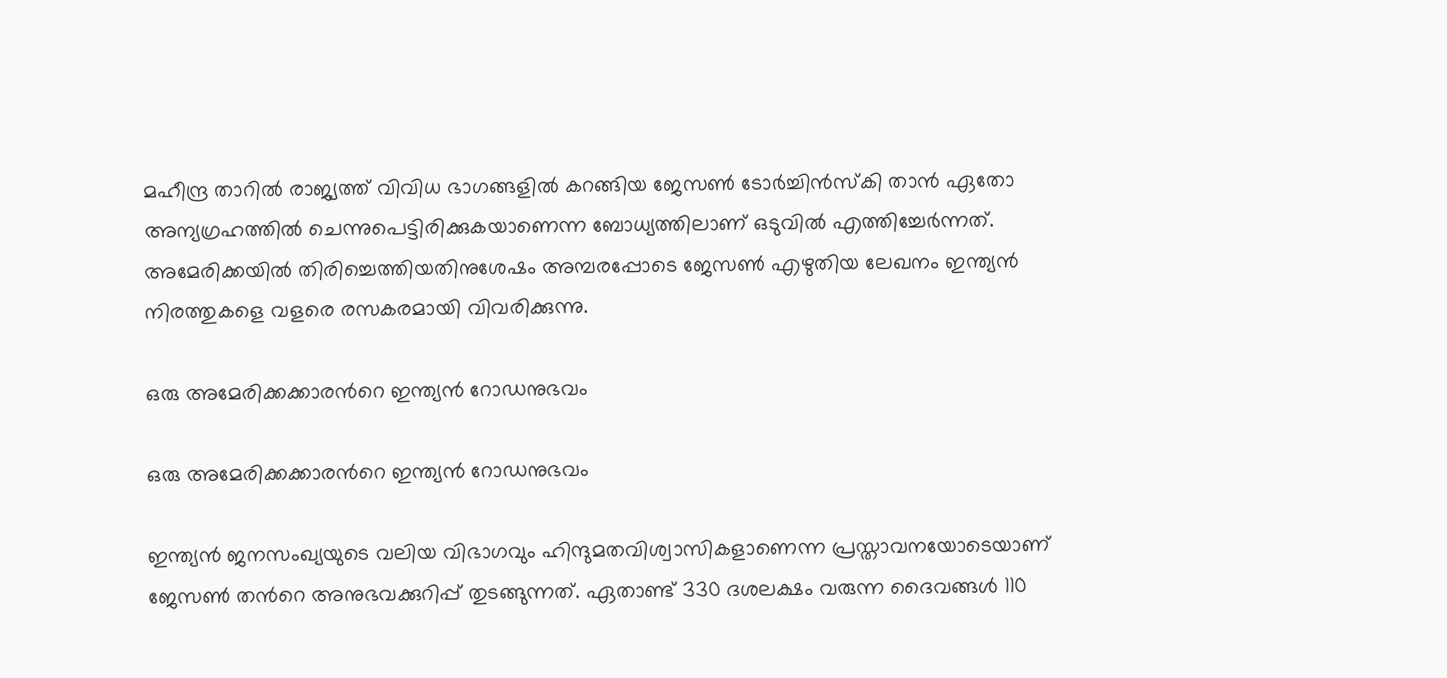മഹീന്ദ്ര താറില്‍ രാജ്യത്ത് വിവിധ ഭാഗങ്ങളില്‍ കറങ്ങിയ ജേസണ്‍ ടോര്‍ച്ചിന്‍സ്കി താന്‍ ഏതോ അന്യഗ്രഹത്തില്‍ ചെന്നുപെട്ടിരിക്കുകയാണെന്ന ബോധ്യത്തിലാണ് ഒടുവില്‍ എത്തിച്ചേര്‍ന്നത്. അമേരിക്കയില്‍ തിരിച്ചെത്തിയതിനുശേഷം അമ്പരപ്പോടെ ജേസണ്‍ എഴുതിയ ലേഖനം ഇന്ത്യന്‍ നിരത്തുകളെ വളരെ രസകരമായി വിവരിക്കുന്നു.

ഒരു അമേരിക്കക്കാരന്‍റെ ഇന്ത്യന്‍ റോഡനുഭവം

ഒരു അമേരിക്കക്കാരന്‍റെ ഇന്ത്യന്‍ റോഡനുഭവം

ഇന്ത്യന്‍ ജനസംഖ്യയുടെ വലിയ വിഭാഗവും ഹിന്ദുമതവിശ്വാസികളാണെന്ന പ്രസ്താവനയോടെയാണ് ജേസണ്‍ തന്‍റെ അനുഭവക്കുറിപ്പ് തുടങ്ങുന്നത്. ഏതാണ്ട് 330 ദശലക്ഷം വരുന്ന ദൈവങ്ങള്‍ 110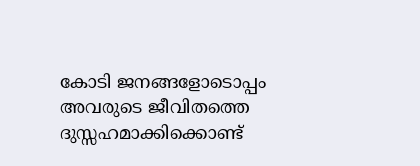കോടി ജനങ്ങളോടൊപ്പം അവരുടെ ജീവിതത്തെ ദുസ്സഹമാക്കിക്കൊണ്ട്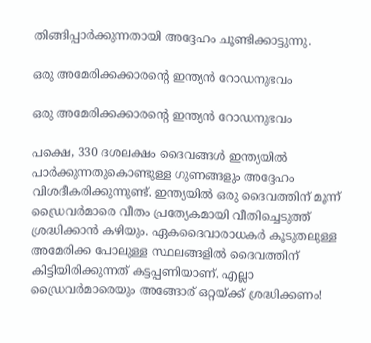തിങ്ങിപ്പാര്‍ക്കുന്നതായി അദ്ദേഹം ചൂണ്ടിക്കാട്ടുന്നു.

ഒരു അമേരിക്കക്കാരന്‍റെ ഇന്ത്യന്‍ റോഡനുഭവം

ഒരു അമേരിക്കക്കാരന്‍റെ ഇന്ത്യന്‍ റോഡനുഭവം

പക്ഷെ, 330 ദശലക്ഷം ദൈവങ്ങള്‍ ഇന്ത്യയില്‍ പാര്‍ക്കുന്നതുകൊണ്ടുള്ള ഗുണങ്ങളും അദ്ദേഹം വിശദീകരിക്കുന്നുണ്ട്. ഇന്ത്യയില്‍ ഒരു ദൈവത്തിന് മൂന്ന് ഡ്രൈവര്‍മാരെ വീതം പ്രത്യേകമായി വീതിച്ചെടുത്ത് ശ്രദ്ധിക്കാന്‍ കഴിയും. ഏകദൈവാരാധകര്‍ കൂടുതലുള്ള അമേരിക്ക പോലുള്ള സ്ഥലങ്ങളില്‍ ദൈവത്തിന് കിട്ടിയിരിക്കുന്നത് കട്ടപ്പണിയാണ്. എല്ലാ ഡ്രൈവര്‍മാരെയും അങ്ങോര് ഒറ്റയ്ക്ക് ശ്രദ്ധിക്കണം!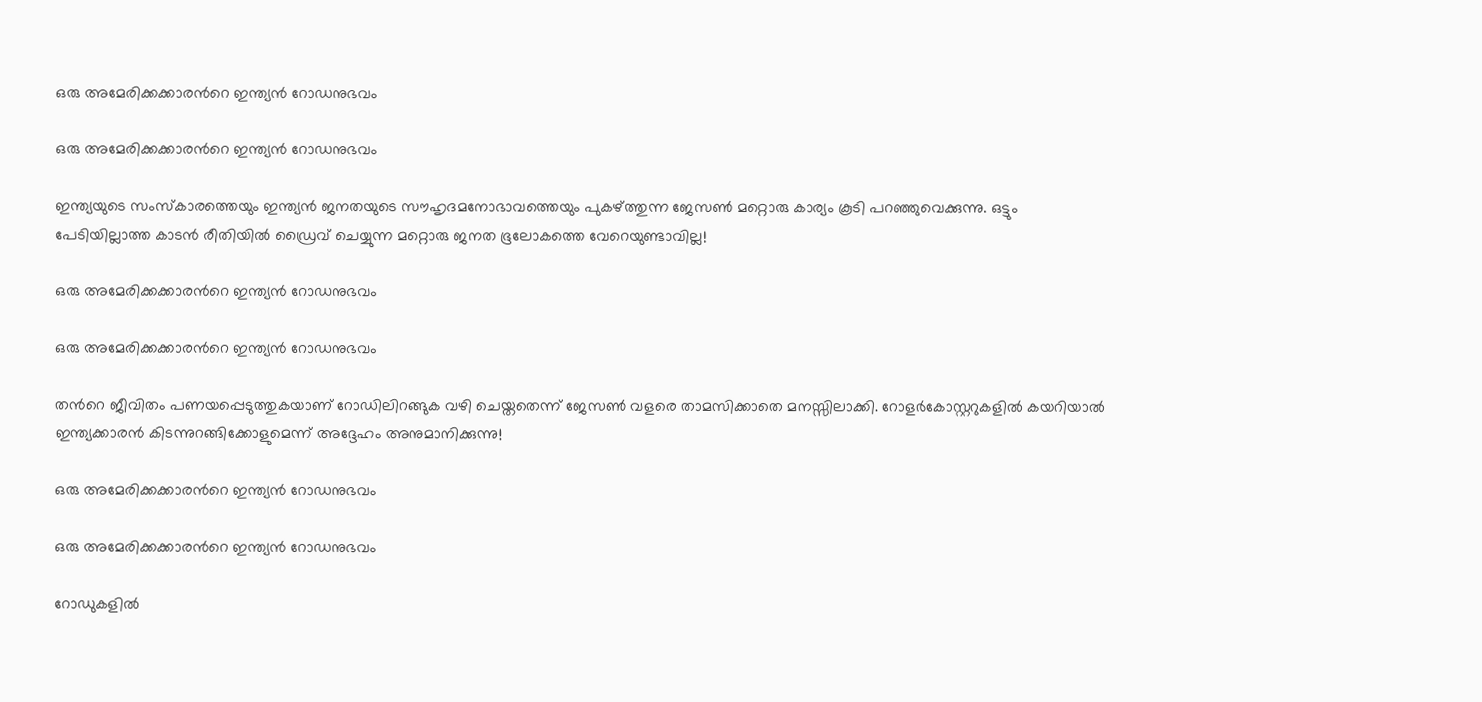ഒരു അമേരിക്കക്കാരന്‍റെ ഇന്ത്യന്‍ റോഡനുഭവം

ഒരു അമേരിക്കക്കാരന്‍റെ ഇന്ത്യന്‍ റോഡനുഭവം

ഇന്ത്യയുടെ സംസ്കാരത്തെയും ഇന്ത്യന്‍ ജനതയുടെ സൗഹൃദമനോഭാവത്തെയും പുകഴ്ത്തുന്ന ജേസണ്‍ മറ്റൊരു കാര്യം കൂടി പറഞ്ഞുവെക്കുന്നു. ഒട്ടും പേടിയില്ലാത്ത കാടന്‍ രീതിയില്‍ ഡ്രൈവ് ചെയ്യുന്ന മറ്റൊരു ജനത ഭൂലോകത്തെ വേറെയുണ്ടാവില്ല!

ഒരു അമേരിക്കക്കാരന്‍റെ ഇന്ത്യന്‍ റോഡനുഭവം

ഒരു അമേരിക്കക്കാരന്‍റെ ഇന്ത്യന്‍ റോഡനുഭവം

തന്‍റെ ജീവിതം പണയപ്പെടുത്തുകയാണ് റോഡിലിറങ്ങുക വഴി ചെയ്തതെന്ന് ജേസണ്‍ വളരെ താമസിക്കാതെ മനസ്സിലാക്കി. റോളര്‍കോസ്റ്ററുകളില്‍ കയറിയാല്‍ ഇന്ത്യക്കാരന്‍ കിടന്നുറങ്ങിക്കോളുമെന്ന് അദ്ദേഹം അനുമാനിക്കുന്നു!

ഒരു അമേരിക്കക്കാരന്‍റെ ഇന്ത്യന്‍ റോഡനുഭവം

ഒരു അമേരിക്കക്കാരന്‍റെ ഇന്ത്യന്‍ റോഡനുഭവം

റോഡുകളില്‍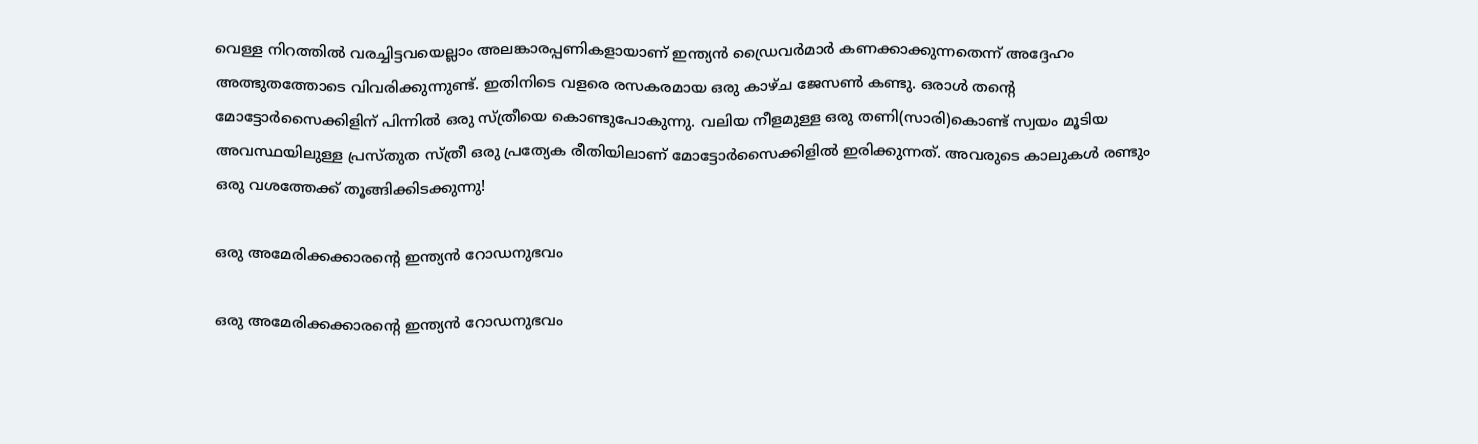വെള്ള നിറത്തില്‍ വരച്ചിട്ടവയെല്ലാം അലങ്കാരപ്പണികളായാണ് ഇന്ത്യന്‍ ഡ്രൈവര്‍മാര്‍ കണക്കാക്കുന്നതെന്ന് അദ്ദേഹം അത്ഭുതത്തോടെ വിവരിക്കുന്നുണ്ട്. ഇതിനിടെ വളരെ രസകരമായ ഒരു കാഴ്ച ജേസണ്‍ കണ്ടു. ഒരാള്‍ തന്‍റെ മോട്ടോര്‍സൈക്കിളിന് പിന്നില്‍ ഒരു സ്ത്രീയെ കൊണ്ടുപോകുന്നു. വലിയ നീളമുള്ള ഒരു തണി(സാരി)കൊണ്ട് സ്വയം മൂടിയ അവസ്ഥയിലുള്ള പ്രസ്തുത സ്ത്രീ ഒരു പ്രത്യേക രീതിയിലാണ് മോട്ടോര്‍സൈക്കിളില്‍ ഇരിക്കുന്നത്. അവരുടെ കാലുകള്‍ രണ്ടും ഒരു വശത്തേക്ക് തൂങ്ങിക്കിടക്കുന്നു!

ഒരു അമേരിക്കക്കാരന്‍റെ ഇന്ത്യന്‍ റോഡനുഭവം

ഒരു അമേരിക്കക്കാരന്‍റെ ഇന്ത്യന്‍ റോഡനുഭവം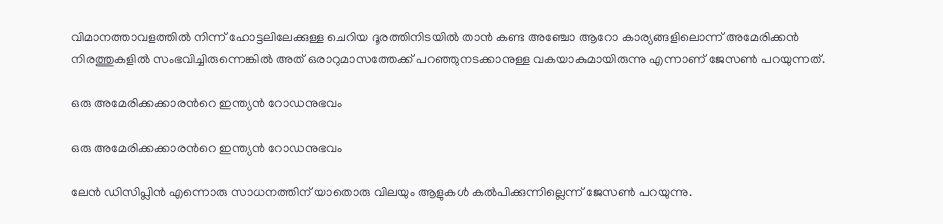വിമാനത്താവളത്തില്‍ നിന്ന് ഹോട്ടലിലേക്കുള്ള ചെറിയ ദൂരത്തിനിടയില്‍ താന്‍ കണ്ട അഞ്ചോ ആറോ കാര്യങ്ങളിലൊന്ന് അമേരിക്കന്‍ നിരത്തുകളില്‍ സംഭവിച്ചിരുന്നെങ്കില്‍ അത് ഒരാറുമാസത്തേക്ക് പറഞ്ഞുനടക്കാനുള്ള വകയാകുമായിരുന്നു എന്നാണ് ജേസണ്‍ പറയുന്നത്.

ഒരു അമേരിക്കക്കാരന്‍റെ ഇന്ത്യന്‍ റോഡനുഭവം

ഒരു അമേരിക്കക്കാരന്‍റെ ഇന്ത്യന്‍ റോഡനുഭവം

ലേന്‍ ഡിസിപ്ലിന്‍ എന്നൊരു സാധനത്തിന് യാതൊരു വിലയും ആളുകള്‍ കല്‍പിക്കുന്നില്ലെന്ന് ജേസണ്‍ പറയുന്നു.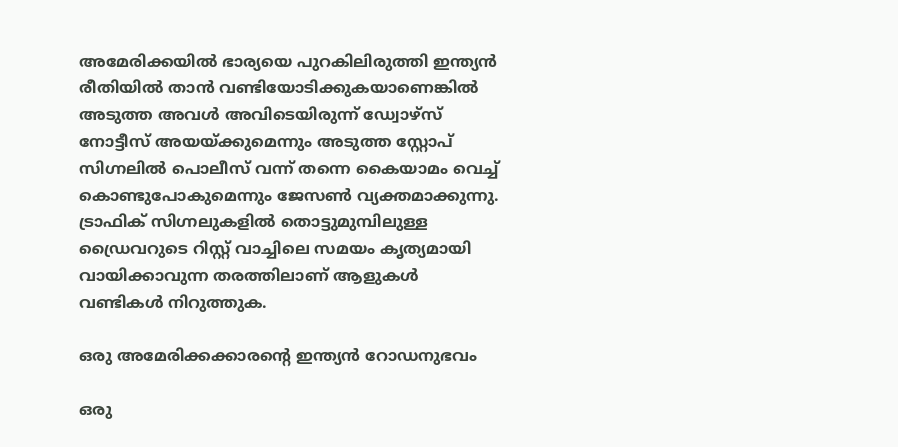അമേരിക്കയില്‍ ഭാര്യയെ പുറകിലിരുത്തി ഇന്ത്യന്‍ രീതിയില്‍ താന്‍ വണ്ടിയോടിക്കുകയാണെങ്കില്‍ അടുത്ത അവള്‍ അവിടെയിരുന്ന് ഡ്വോഴ്സ് നോട്ടീസ് അയയ്ക്കുമെന്നും അടുത്ത സ്റ്റോപ് സിഗ്നലില്‍ പൊലീസ് വന്ന് തന്നെ കൈയാമം വെച്ച് കൊണ്ടുപോകുമെന്നും ജേസണ്‍ വ്യക്തമാക്കുന്നു. ട്രാഫിക് സിഗ്നലുകളില്‍ തൊട്ടുമുമ്പിലുള്ള ഡ്രൈവറുടെ റിസ്റ്റ് വാച്ചിലെ സമയം കൃത്യമായി വായിക്കാവുന്ന തരത്തിലാണ് ആളുകള്‍ വണ്ടികള്‍ നിറുത്തുക.

ഒരു അമേരിക്കക്കാരന്‍റെ ഇന്ത്യന്‍ റോഡനുഭവം

ഒരു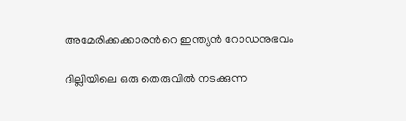അമേരിക്കക്കാരന്‍റെ ഇന്ത്യന്‍ റോഡനുഭവം

ദില്ലിയിലെ ഒരു തെരുവില്‍ നടക്കുന്ന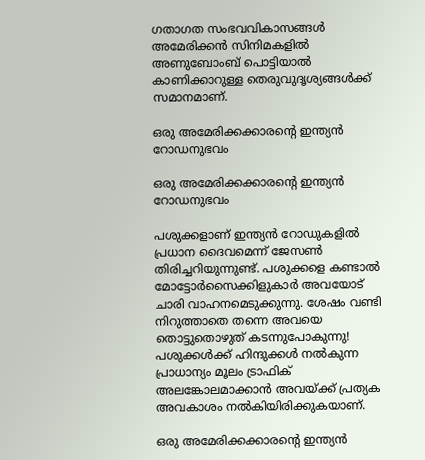ഗതാഗത സംഭവവികാസങ്ങള്‍ അമേരിക്കന്‍ സിനിമകളില്‍ അണുബോംബ് പൊട്ടിയാല്‍ കാണിക്കാറുള്ള തെരുവുദൃശ്യങ്ങള്‍ക്ക് സമാനമാണ്.

ഒരു അമേരിക്കക്കാരന്‍റെ ഇന്ത്യന്‍ റോഡനുഭവം

ഒരു അമേരിക്കക്കാരന്‍റെ ഇന്ത്യന്‍ റോഡനുഭവം

പശുക്കളാണ് ഇന്ത്യന്‍ റോഡുകളില്‍ പ്രധാന ദൈവമെന്ന് ജേസണ്‍ തിരിച്ചറിയുന്നുണ്ട്. പശുക്കളെ കണ്ടാല്‍ മോട്ടോര്‍സൈക്കിളുകാര്‍ അവയോട് ചാരി വാഹനമെടുക്കുന്നു. ശേഷം വണ്ടി നിറുത്താതെ തന്നെ അവയെ തൊട്ടുതൊഴുത് കടന്നുപോകുന്നു! പശുക്കള്‍ക്ക് ഹിന്ദുക്കള്‍ നല്‍കുന്ന പ്രാധാന്യം മൂലം ട്രാഫിക് അലങ്കോലമാക്കാന്‍ അവയ്ക്ക് പ്രത്യക അവകാശം നല്‍കിയിരിക്കുകയാണ്.

ഒരു അമേരിക്കക്കാരന്‍റെ ഇന്ത്യന്‍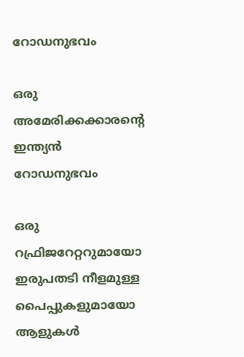റോഡനുഭവം

ഒരു അമേരിക്കക്കാരന്‍റെ ഇന്ത്യന്‍ റോഡനുഭവം

ഒരു റഫ്രിജറേറ്ററുമായോ ഇരുപതടി നീളമുള്ള പൈപ്പുകളുമായോ ആളുകള്‍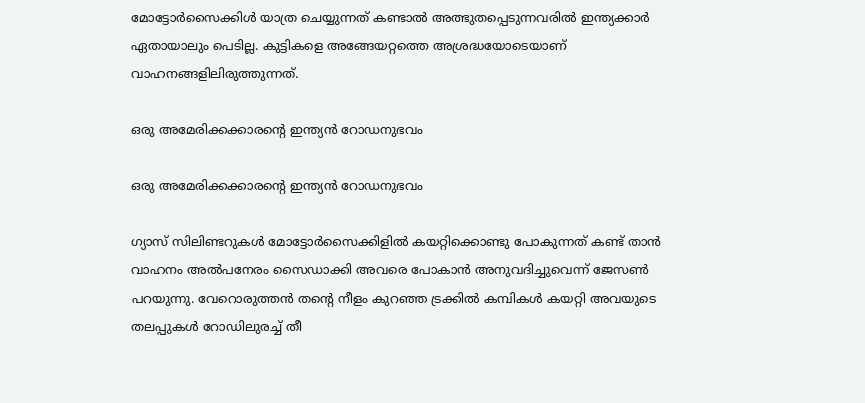മോട്ടോര്‍സൈക്കിള്‍ യാത്ര ചെയ്യുന്നത് കണ്ടാല്‍ അത്ഭുതപ്പെടുന്നവരില്‍ ഇന്ത്യക്കാര്‍ ഏതായാലും പെടില്ല. കുട്ടികളെ അങ്ങേയറ്റത്തെ അശ്രദ്ധയോടെയാണ് വാഹനങ്ങളിലിരുത്തുന്നത്.

ഒരു അമേരിക്കക്കാരന്‍റെ ഇന്ത്യന്‍ റോഡനുഭവം

ഒരു അമേരിക്കക്കാരന്‍റെ ഇന്ത്യന്‍ റോഡനുഭവം

ഗ്യാസ് സിലിണ്ടറുകള്‍ മോട്ടോര്‍സൈക്കിളില്‍ കയറ്റിക്കൊണ്ടു പോകുന്നത് കണ്ട് താന്‍ വാഹനം അല്‍പനേരം സൈഡാക്കി അവരെ പോകാന്‍ അനുവദിച്ചുവെന്ന് ജേസണ്‍ പറയുന്നു. വേറൊരുത്തന്‍ തന്‍റെ നീളം കുറഞ്ഞ ട്രക്കില്‍ കമ്പികള്‍ കയറ്റി അവയുടെ തലപ്പുകള്‍ റോഡിലുരച്ച് തീ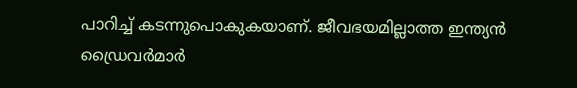പാറിച്ച് കടന്നുപൊകുകയാണ്. ജീവഭയമില്ലാത്ത ഇന്ത്യന്‍ ഡ്രൈവര്‍മാര്‍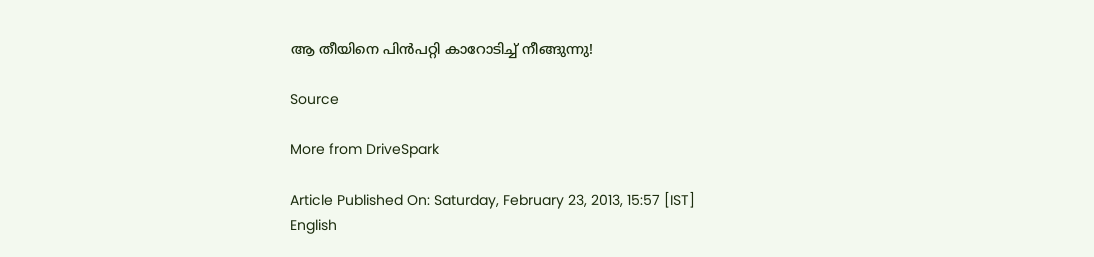ആ തീയിനെ പിന്‍പറ്റി കാറോടിച്ച് നീങ്ങുന്നു!

Source

More from DriveSpark

Article Published On: Saturday, February 23, 2013, 15:57 [IST]
English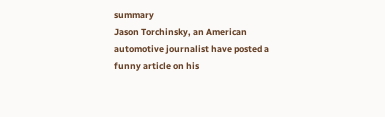summary
Jason Torchinsky, an American automotive journalist have posted a funny article on his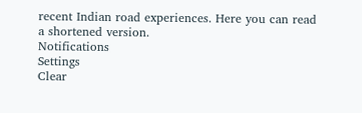recent Indian road experiences. Here you can read a shortened version.
Notifications
Settings
Clear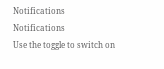Notifications
Notifications
Use the toggle to switch on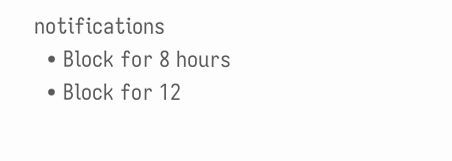notifications
  • Block for 8 hours
  • Block for 12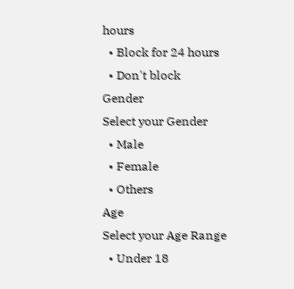hours
  • Block for 24 hours
  • Don't block
Gender
Select your Gender
  • Male
  • Female
  • Others
Age
Select your Age Range
  • Under 18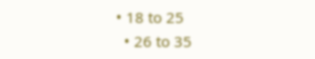• 18 to 25
  • 26 to 35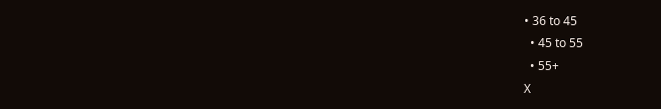• 36 to 45
  • 45 to 55
  • 55+
X